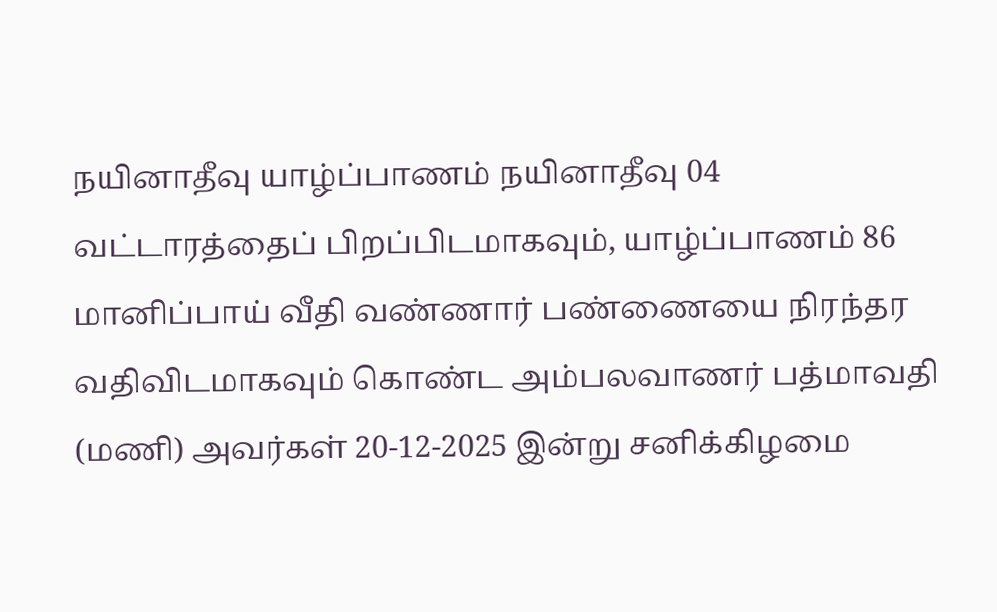நயினாதீவு யாழ்ப்பாணம் நயினாதீவு 04 வட்டாரத்தைப் பிறப்பிடமாகவும், யாழ்ப்பாணம் 86 மானிப்பாய் வீதி வண்ணார் பண்ணையை நிரந்தர வதிவிடமாகவும் கொண்ட அம்பலவாணர் பத்மாவதி (மணி) அவர்கள் 20-12-2025 இன்று சனிக்கிழமை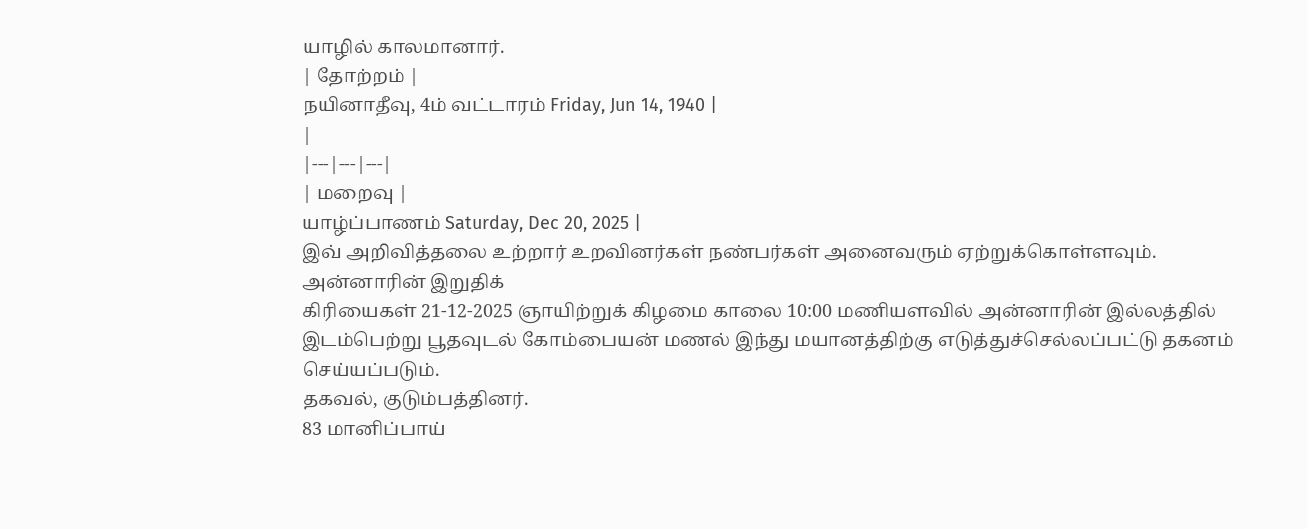யாழில் காலமானார்.
| தோற்றம் |
நயினாதீவு, 4ம் வட்டாரம் Friday, Jun 14, 1940 |
|
|---|---|---|
| மறைவு |
யாழ்ப்பாணம் Saturday, Dec 20, 2025 |
இவ் அறிவித்தலை உற்றார் உறவினர்கள் நண்பர்கள் அனைவரும் ஏற்றுக்கொள்ளவும். அன்னாரின் இறுதிக்
கிரியைகள் 21-12-2025 ஞாயிற்றுக் கிழமை காலை 10:00 மணியளவில் அன்னாரின் இல்லத்தில் இடம்பெற்று பூதவுடல் கோம்பையன் மணல் இந்து மயானத்திற்கு எடுத்துச்செல்லப்பட்டு தகனம் செய்யப்படும்.
தகவல், குடும்பத்தினர்.
83 மானிப்பாய்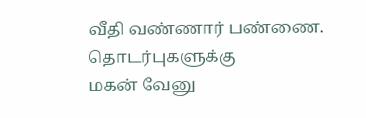வீதி வண்ணார் பண்ணை.
தொடர்புகளுக்கு
மகன் வேனு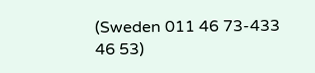(Sweden 011 46 73-433 46 53)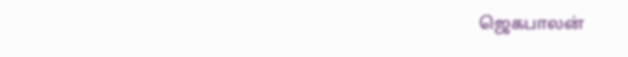ஜெகபாலன்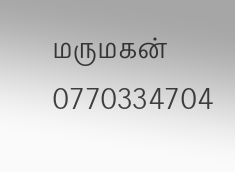மருமகன் 0770334704